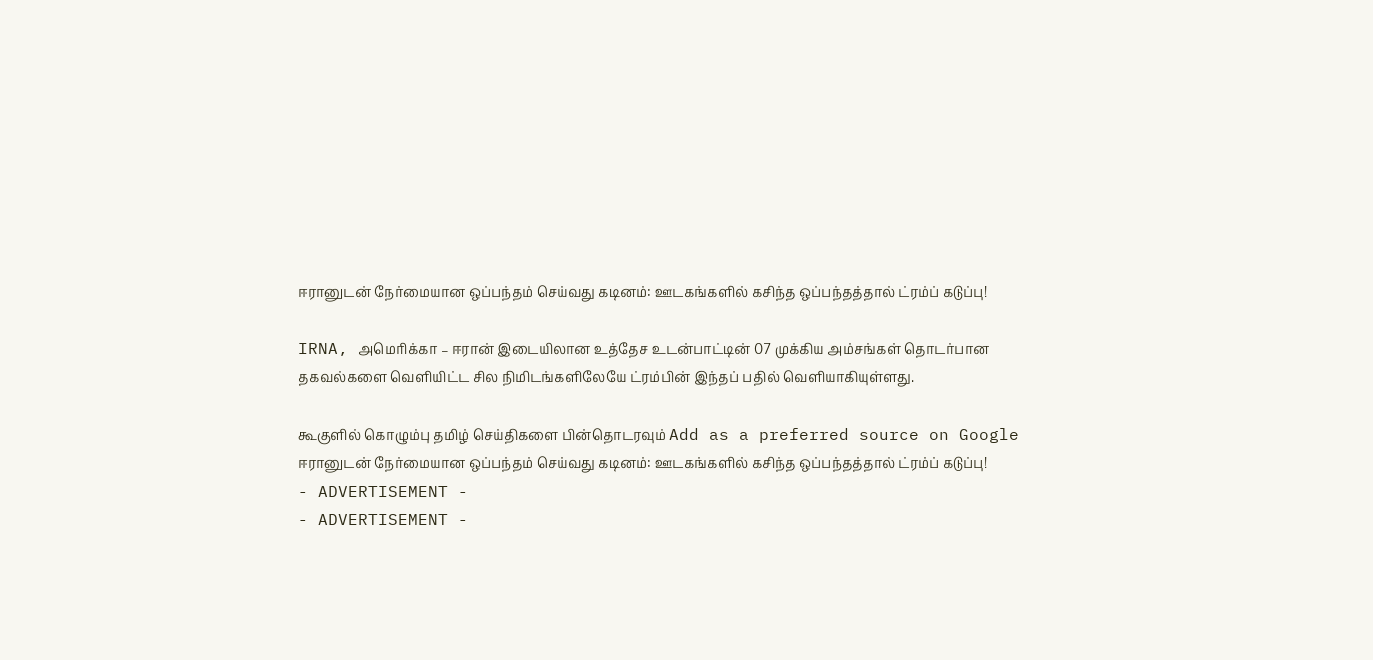ஈரானுடன் நேர்மையான ஒப்பந்தம் செய்வது கடினம்: ஊடகங்களில் கசிந்த ஒப்பந்தத்தால் ட்ரம்ப் கடுப்பு!

IRNA, அமெரிக்கா – ஈரான் இடையிலான உத்தேச உடன்பாட்டின் 07 முக்கிய அம்சங்கள் தொடர்பான தகவல்களை வெளியிட்ட சில நிமிடங்களிலேயே ட்ரம்பின் இந்தப் பதில் வெளியாகியுள்ளது.

கூகுளில் கொழும்பு தமிழ் செய்திகளை பின்தொடரவும் Add as a preferred source on Google
ஈரானுடன் நேர்மையான ஒப்பந்தம் செய்வது கடினம்: ஊடகங்களில் கசிந்த ஒப்பந்தத்தால் ட்ரம்ப் கடுப்பு!
- ADVERTISEMENT -
- ADVERTISEMENT -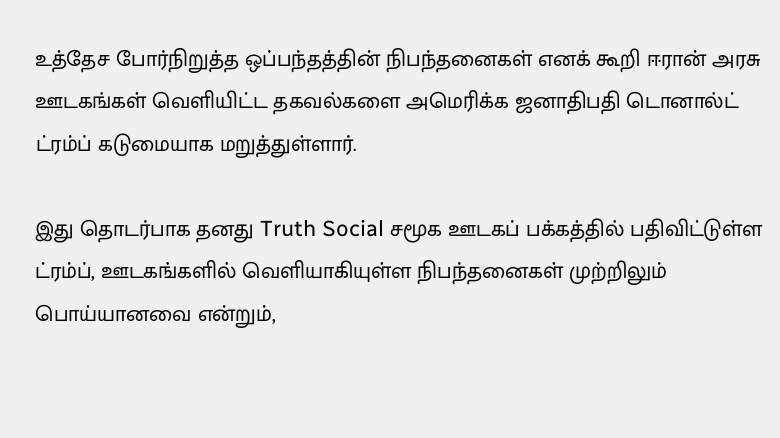உத்தேச போர்நிறுத்த ஒப்பந்தத்தின் நிபந்தனைகள் எனக் கூறி ஈரான் அரசு ஊடகங்கள் வெளியிட்ட தகவல்களை அமெரிக்க ஜனாதிபதி டொனால்ட் ட்ரம்ப் கடுமையாக மறுத்துள்ளார்.

இது தொடர்பாக தனது Truth Social சமூக ஊடகப் பக்கத்தில் பதிவிட்டுள்ள ட்ரம்ப், ஊடகங்களில் வெளியாகியுள்ள நிபந்தனைகள் முற்றிலும் பொய்யானவை என்றும்,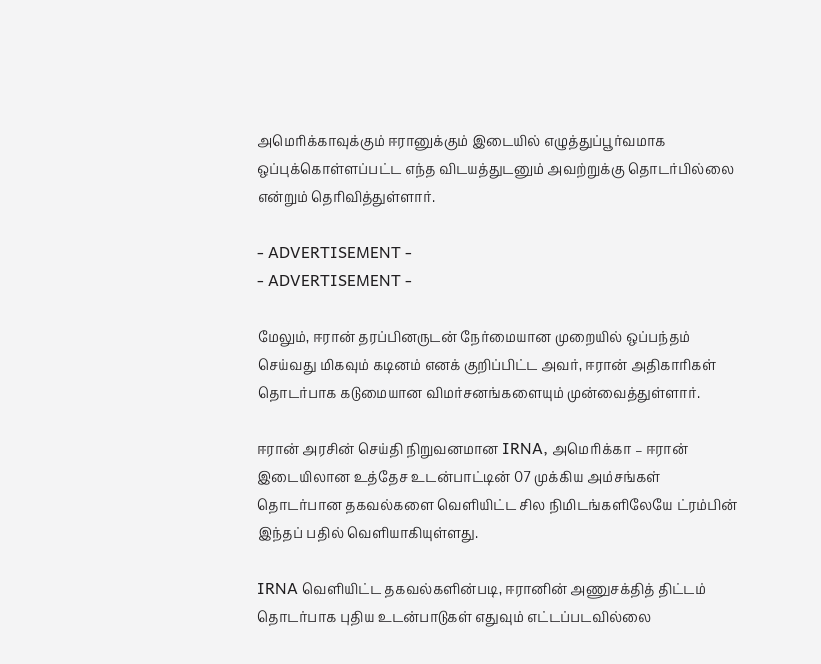அமெரிக்காவுக்கும் ஈரானுக்கும் இடையில் எழுத்துப்பூர்வமாக ஒப்புக்கொள்ளப்பட்ட எந்த விடயத்துடனும் அவற்றுக்கு தொடர்பில்லை என்றும் தெரிவித்துள்ளார்.

- ADVERTISEMENT -
- ADVERTISEMENT -

மேலும், ஈரான் தரப்பினருடன் நேர்மையான முறையில் ஒப்பந்தம் செய்வது மிகவும் கடினம் எனக் குறிப்பிட்ட அவர், ஈரான் அதிகாரிகள் தொடர்பாக கடுமையான விமர்சனங்களையும் முன்வைத்துள்ளார்.

ஈரான் அரசின் செய்தி நிறுவனமான IRNA, அமெரிக்கா – ஈரான் இடையிலான உத்தேச உடன்பாட்டின் 07 முக்கிய அம்சங்கள் தொடர்பான தகவல்களை வெளியிட்ட சில நிமிடங்களிலேயே ட்ரம்பின் இந்தப் பதில் வெளியாகியுள்ளது.

IRNA வெளியிட்ட தகவல்களின்படி, ஈரானின் அணுசக்தித் திட்டம் தொடர்பாக புதிய உடன்பாடுகள் எதுவும் எட்டப்படவில்லை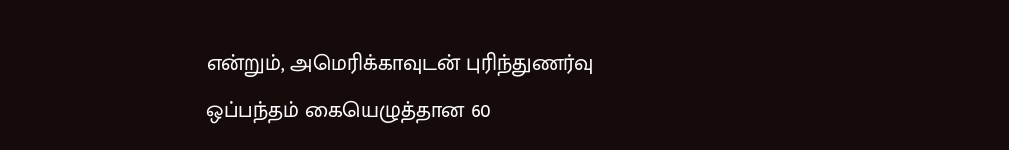என்றும், அமெரிக்காவுடன் புரிந்துணர்வு ஒப்பந்தம் கையெழுத்தான 60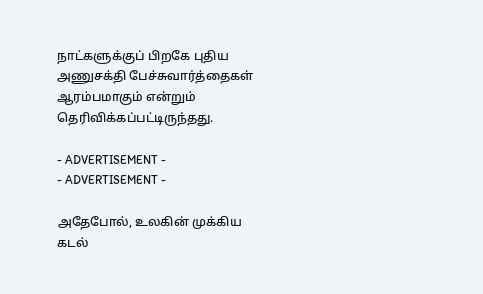நாட்களுக்குப் பிறகே புதிய அணுசக்தி பேச்சுவார்த்தைகள் ஆரம்பமாகும் என்றும் தெரிவிக்கப்பட்டிருந்தது.

- ADVERTISEMENT -
- ADVERTISEMENT -

அதேபோல், உலகின் முக்கிய கடல்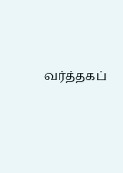வர்த்தகப்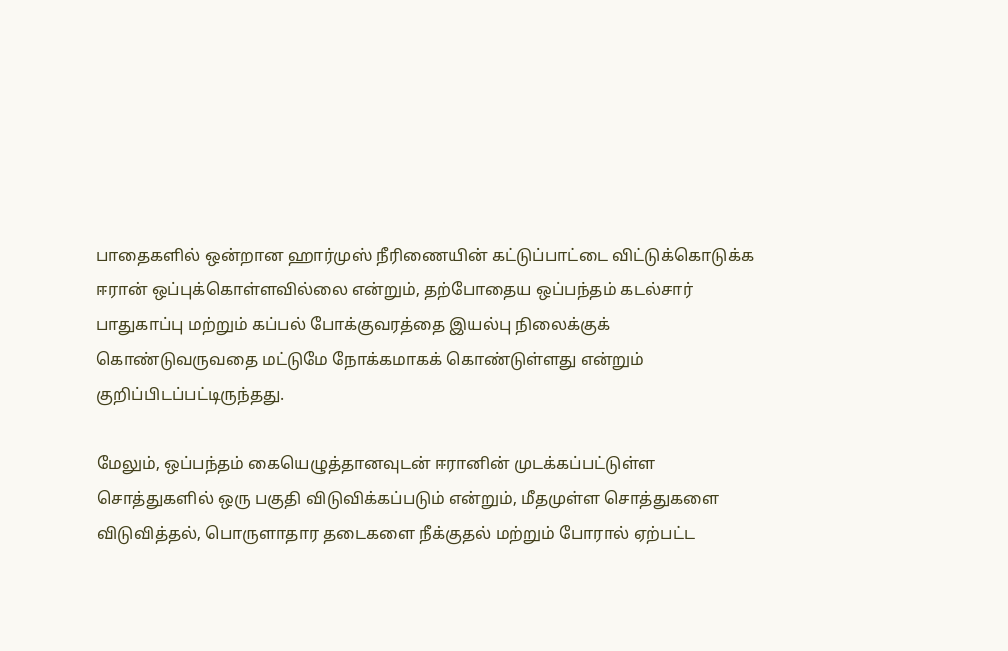பாதைகளில் ஒன்றான ஹார்முஸ் நீரிணையின் கட்டுப்பாட்டை விட்டுக்கொடுக்க ஈரான் ஒப்புக்கொள்ளவில்லை என்றும், தற்போதைய ஒப்பந்தம் கடல்சார் பாதுகாப்பு மற்றும் கப்பல் போக்குவரத்தை இயல்பு நிலைக்குக் கொண்டுவருவதை மட்டுமே நோக்கமாகக் கொண்டுள்ளது என்றும் குறிப்பிடப்பட்டிருந்தது.

மேலும், ஒப்பந்தம் கையெழுத்தானவுடன் ஈரானின் முடக்கப்பட்டுள்ள சொத்துகளில் ஒரு பகுதி விடுவிக்கப்படும் என்றும், மீதமுள்ள சொத்துகளை விடுவித்தல், பொருளாதார தடைகளை நீக்குதல் மற்றும் போரால் ஏற்பட்ட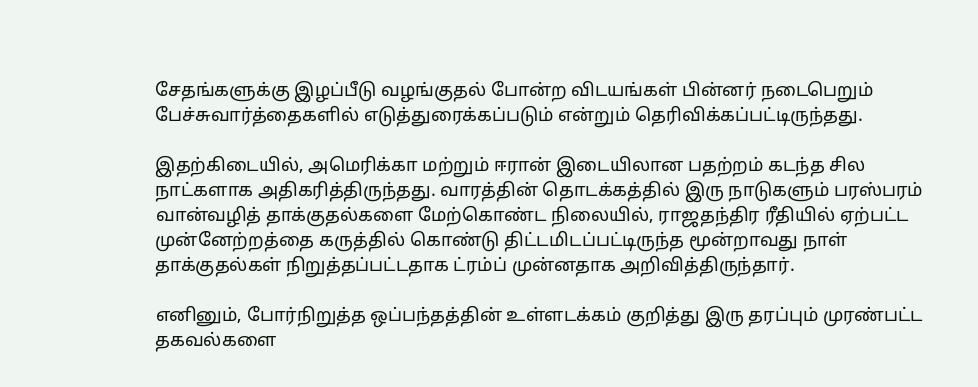சேதங்களுக்கு இழப்பீடு வழங்குதல் போன்ற விடயங்கள் பின்னர் நடைபெறும் பேச்சுவார்த்தைகளில் எடுத்துரைக்கப்படும் என்றும் தெரிவிக்கப்பட்டிருந்தது.

இதற்கிடையில், அமெரிக்கா மற்றும் ஈரான் இடையிலான பதற்றம் கடந்த சில நாட்களாக அதிகரித்திருந்தது. வாரத்தின் தொடக்கத்தில் இரு நாடுகளும் பரஸ்பரம் வான்வழித் தாக்குதல்களை மேற்கொண்ட நிலையில், ராஜதந்திர ரீதியில் ஏற்பட்ட முன்னேற்றத்தை கருத்தில் கொண்டு திட்டமிடப்பட்டிருந்த மூன்றாவது நாள் தாக்குதல்கள் நிறுத்தப்பட்டதாக ட்ரம்ப் முன்னதாக அறிவித்திருந்தார்.

எனினும், போர்நிறுத்த ஒப்பந்தத்தின் உள்ளடக்கம் குறித்து இரு தரப்பும் முரண்பட்ட தகவல்களை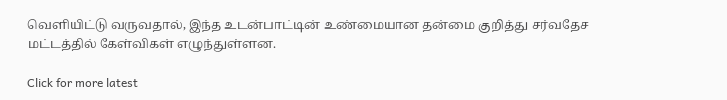வெளியிட்டு வருவதால், இந்த உடன்பாட்டின் உண்மையான தன்மை குறித்து சர்வதேச மட்டத்தில் கேள்விகள் எழுந்துள்ளன.

Click for more latest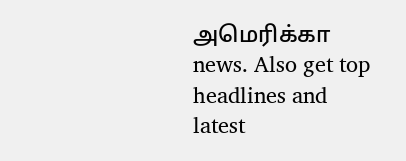அமெரிக்கா news. Also get top headlines and latest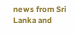news from Sri Lanka and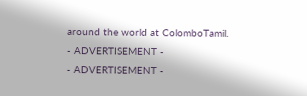around the world at ColomboTamil.
- ADVERTISEMENT -
- ADVERTISEMENT -